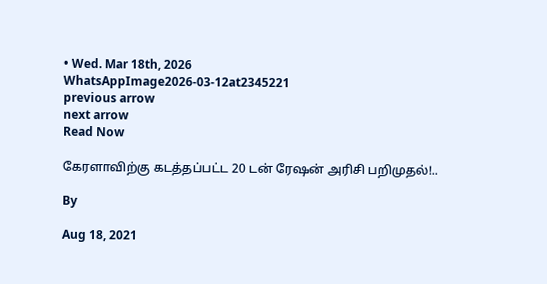• Wed. Mar 18th, 2026
WhatsAppImage2026-03-12at2345221
previous arrow
next arrow
Read Now

கேரளாவிற்கு கடத்தப்பட்ட 20 டன் ரேஷன் அரிசி பறிமுதல்!..

By

Aug 18, 2021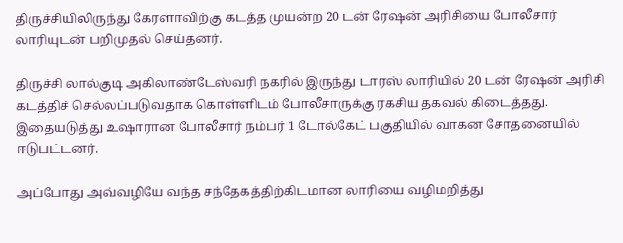திருச்சியிலிருந்து கேரளாவிற்கு கடத்த முயன்ற 20 டன் ரேஷன் அரிசியை போலீசார் லாரியுடன் பறிமுதல் செய்தனர்.

திருச்சி லால்குடி அகிலாண்டேஸ்வரி நகரில் இருந்து டாரஸ் லாரியில் 20 டன் ரேஷன் அரிசி கடத்திச் செல்லப்படுவதாக கொள்ளிடம் போலீசாருக்கு ரகசிய தகவல் கிடைத்தது. இதையடுத்து உஷாரான போலீசார் நம்பர் 1 டோல்கேட் பகுதியில் வாகன சோதனையில் ஈடுபட்டனர்.

அப்போது அவ்வழியே வந்த சந்தேகத்திற்கிடமான லாரியை வழிமறித்து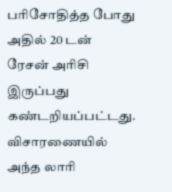பரிசோதித்த போது அதில் 20 டன் ரேசன் அரிசி இருப்பது கண்டறியப்பட்டது. விசாரணையில் அந்த லாரி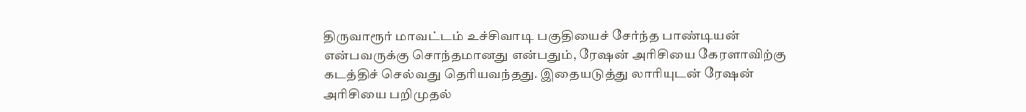திருவாரூர் மாவட்டம் உச்சிவாடி பகுதியைச் சேர்ந்த பாண்டியன் என்பவருக்கு சொந்தமானது என்பதும், ரேஷன் அரிசியை கேரளாவிற்கு கடத்திச் செல்வது தெரியவந்தது. இதையடுத்து லாரியுடன் ரேஷன் அரிசியை பறிமுதல்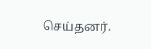செய்தனர்.